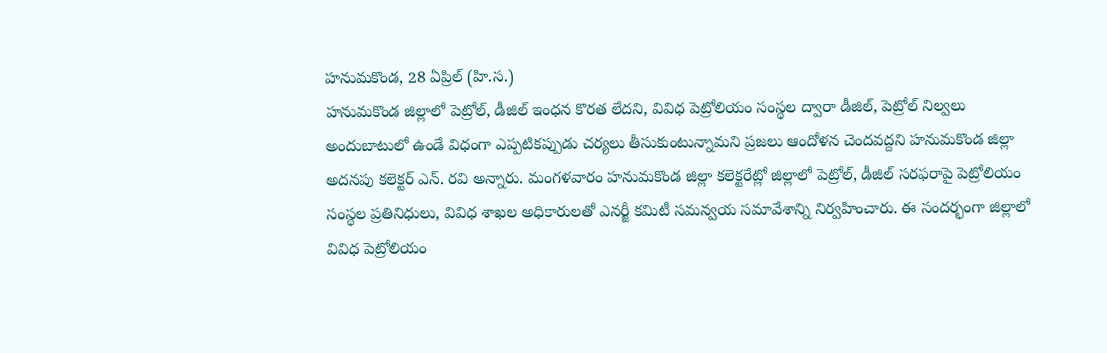హనుమకొండ, 28 ఏప్రిల్ (హి.స.)
హనుమకొండ జిల్లాలో పెట్రోల్, డీజిల్ ఇంధన కొరత లేదని, వివిధ పెట్రోలియం సంస్థల ద్వారా డీజిల్, పెట్రోల్ నిల్వలు అందుబాటులో ఉండే విధంగా ఎప్పటికప్పుడు చర్యలు తీసుకుంటున్నామని ప్రజలు ఆందోళన చెందవద్దని హనుమకొండ జిల్లా అదనపు కలెక్టర్ ఎన్. రవి అన్నారు. మంగళవారం హనుమకొండ జిల్లా కలెక్టరేట్లో జిల్లాలో పెట్రోల్, డీజిల్ సరఫరాపై పెట్రోలియం సంస్థల ప్రతినిధులు, వివిధ శాఖల అధికారులతో ఎనర్జీ కమిటీ సమన్వయ సమావేశాన్ని నిర్వహించారు. ఈ సందర్భంగా జిల్లాలో వివిధ పెట్రోలియం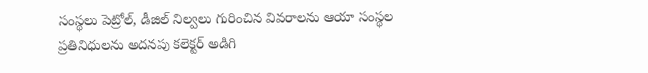సంస్థలు పెట్రోల్, డీజిల్ నిల్వలు గురించిన వివరాలను ఆయా సంస్థల ప్రతినిధులను అదనపు కలెక్టర్ అడిగి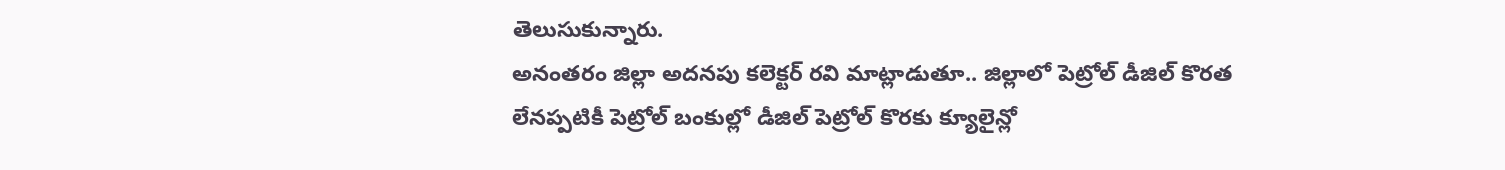తెలుసుకున్నారు.
అనంతరం జిల్లా అదనపు కలెక్టర్ రవి మాట్లాడుతూ.. జిల్లాలో పెట్రోల్ డీజిల్ కొరత లేనప్పటికీ పెట్రోల్ బంకుల్లో డీజిల్ పెట్రోల్ కొరకు క్యూలైన్లో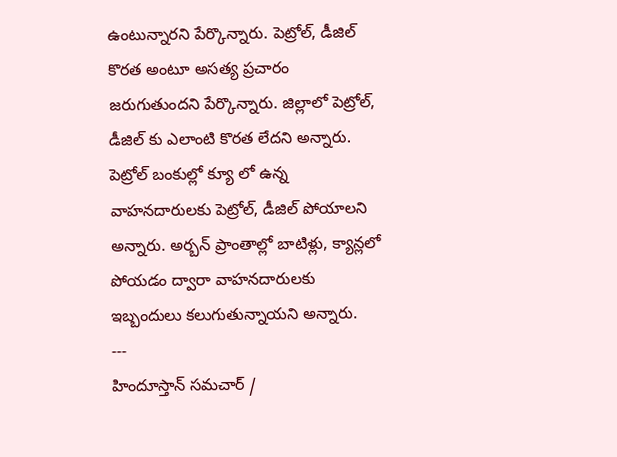ఉంటున్నారని పేర్కొన్నారు. పెట్రోల్, డీజిల్ కొరత అంటూ అసత్య ప్రచారం జరుగుతుందని పేర్కొన్నారు. జిల్లాలో పెట్రోల్, డీజిల్ కు ఎలాంటి కొరత లేదని అన్నారు. పెట్రోల్ బంకుల్లో క్యూ లో ఉన్న వాహనదారులకు పెట్రోల్, డీజిల్ పోయాలని అన్నారు. అర్బన్ ప్రాంతాల్లో బాటిళ్లు, క్యాన్లలో పోయడం ద్వారా వాహనదారులకు ఇబ్బందులు కలుగుతున్నాయని అన్నారు.
---
హిందూస్తాన్ సమచార్ /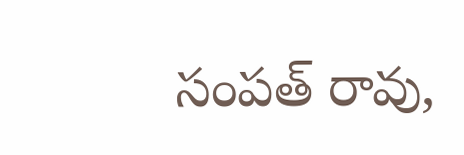సంపత్ రావు,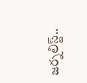జర్నలిస్ట్..